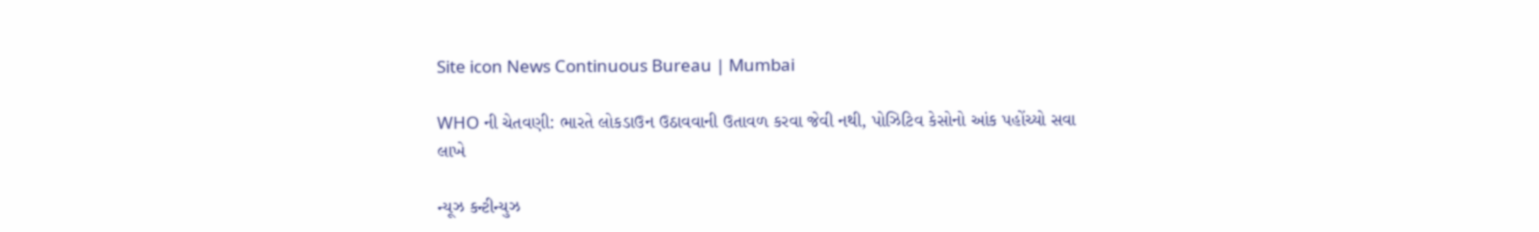Site icon News Continuous Bureau | Mumbai

WHO ની ચેતવણી: ભારતે લોકડાઉન ઉઠાવવાની ઉતાવળ કરવા જેવી નથી, પોઝિટિવ કેસોનો આંક પહોંચ્યો સવા લાખે

ન્યૂઝ કન્ટીન્યુઝ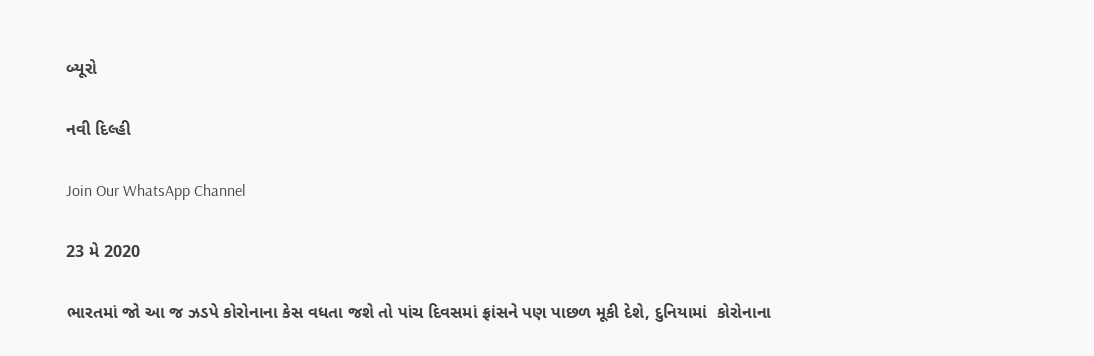બ્યૂરો

નવી દિલ્હી

Join Our WhatsApp Channel

23 મે 2020

ભારતમાં જો આ જ ઝડપે કોરોનાના કેસ વધતા જશે તો પાંચ દિવસમાં ફ્રાંસને પણ પાછળ મૂકી દેશે, દુનિયામાં  કોરોનાના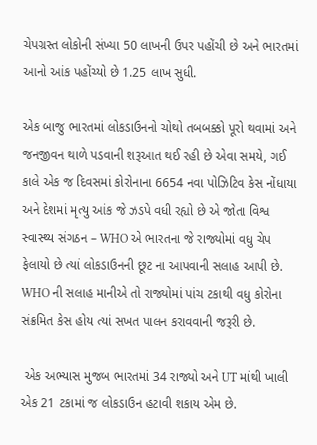ચેપગ્રસ્ત લોકોની સંખ્યા 50 લાખની ઉપર પહોંચી છે અને ભારતમાં આનો આંક પહોંચ્યો છે 1.25 લાખ સુધી.

એક બાજુ ભારતમાં લોકડાઉનનો ચોથો તબબક્કો પૂરો થવામાં અને જનજીવન થાળે પડવાની શરૂઆત થઈ રહી છે એવા સમયે, ગઈ કાલે એક જ દિવસમાં કોરોનાના 6654 નવા પોઝિટિવ કેસ નોંધાયા અને દેશમાં મૃત્યુ આંક જે ઝડપે વધી રહ્યો છે એ જોતા વિશ્વ સ્વાસ્થ્ય સંગઠન – WHO એ ભારતના જે રાજ્યોમાં વધુ ચેપ ફેલાયો છે ત્યાં લોકડાઉનની છૂટ ના આપવાની સલાહ આપી છે. WHO ની સલાહ માનીએ તો રાજ્યોમાં પાંચ ટકાથી વધુ કોરોના સંક્રમિત કેસ હોય ત્યાં સખત પાલન કરાવવાની જરૂરી છે.

 એક અભ્યાસ મુજબ ભારતમાં 34 રાજ્યો અને UT માંથી ખાલી એક 21 ટકામાં જ લોકડાઉન હટાવી શકાય એમ છે.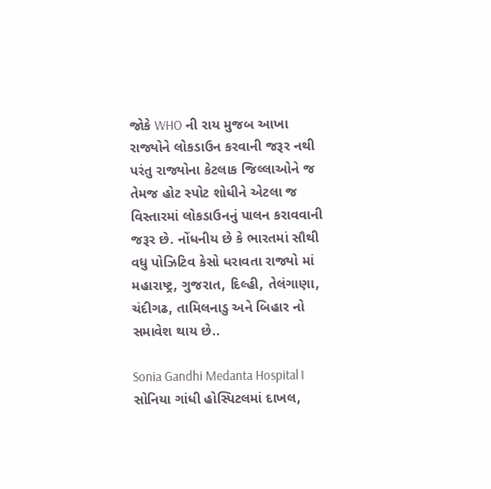જોકે WHO ની રાય મુજબ આખા રાજ્યોને લોકડાઉન કરવાની જરૂર નથી પરંતુ રાજ્યોના કેટલાક જિલ્લાઓને જ તેમજ હોટ સ્પોટ શોધીને એટલા જ વિસ્તારમાં લોકડાઉનનું પાલન કરાવવાની જરૂર છે. નોંધનીય છે કે ભારતમાં સૌથી વધુ પોઝિટિવ કેસો ધરાવતા રાજ્યો માં મહારાષ્ટ્ર, ગુજરાત, દિલ્હી, તેલંગાણા, ચંદીગઢ, તામિલનાડુ અને બિહાર નો સમાવેશ થાય છે..

Sonia Gandhi Medanta Hospital। સોનિયા ગાંધી હોસ્પિટલમાં દાખલ,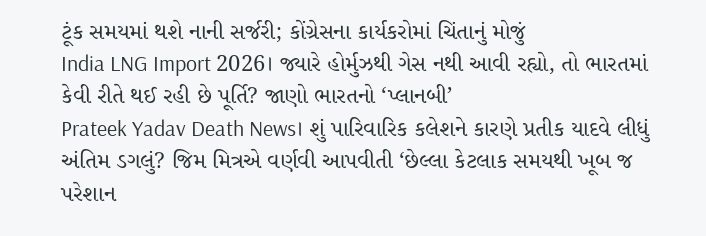ટૂંક સમયમાં થશે નાની સર્જરી; કોંગ્રેસના કાર્યકરોમાં ચિંતાનું મોજું
India LNG Import 2026। જ્યારે હોર્મુઝથી ગેસ નથી આવી રહ્યો, તો ભારતમાં કેવી રીતે થઈ રહી છે પૂર્તિ? જાણો ભારતનો ‘પ્લાનબી’
Prateek Yadav Death News। શું પારિવારિક કલેશને કારણે પ્રતીક યાદવે લીધું અંતિમ ડગલું? જિમ મિત્રએ વર્ણવી આપવીતી ‘છેલ્લા કેટલાક સમયથી ખૂબ જ પરેશાન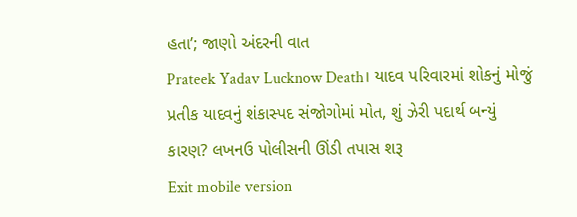હતા’; જાણો અંદરની વાત
Prateek Yadav Lucknow Death। યાદવ પરિવારમાં શોકનું મોજું પ્રતીક યાદવનું શંકાસ્પદ સંજોગોમાં મોત, શું ઝેરી પદાર્થ બન્યું કારણ? લખનઉ પોલીસની ઊંડી તપાસ શરૂ
Exit mobile version